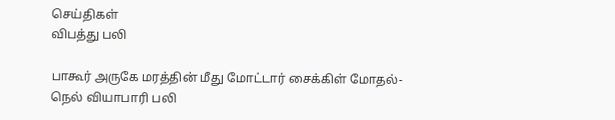செய்திகள்
விபத்து பலி

பாகூர் அருகே மரத்தின் மீது மோட்டார் சைக்கிள் மோதல்- நெல் வியாபாரி பலி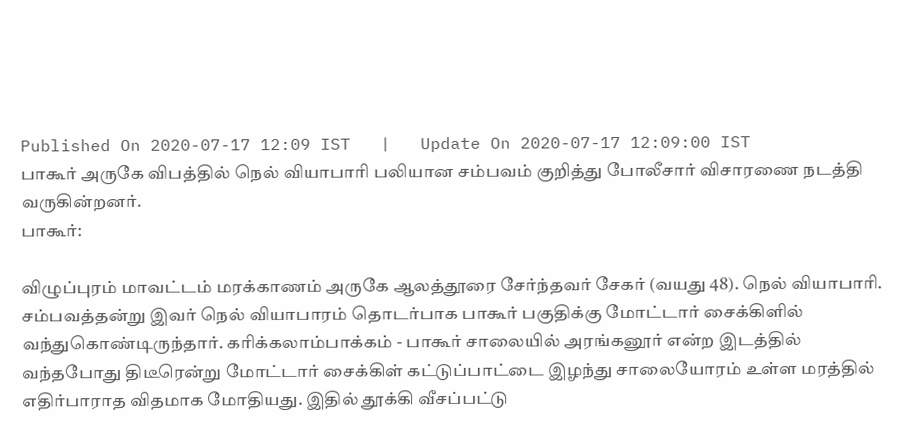Published On 2020-07-17 12:09 IST   |   Update On 2020-07-17 12:09:00 IST
பாகூர் அருகே விபத்தில் நெல் வியாபாரி பலியான சம்பவம் குறித்து போலீசார் விசாரணை நடத்தி வருகின்றனர்.
பாகூர்:

விழுப்புரம் மாவட்டம் மரக்காணம் அருகே ஆலத்தூரை சேர்ந்தவர் சேகர் (வயது 48). நெல் வியாபாரி. சம்பவத்தன்று இவர் நெல் வியாபாரம் தொடர்பாக பாகூர் பகுதிக்கு மோட்டார் சைக்கிளில் வந்துகொண்டிருந்தார். கரிக்கலாம்பாக்கம் - பாகூர் சாலையில் அரங்கனூர் என்ற இடத்தில் வந்தபோது திடீரென்று மோட்டார் சைக்கிள் கட்டுப்பாட்டை இழந்து சாலையோரம் உள்ள மரத்தில் எதிர்பாராத விதமாக மோதியது. இதில் தூக்கி வீசப்பட்டு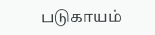படுகாயம்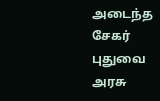அடைந்த சேகர் புதுவை அரசு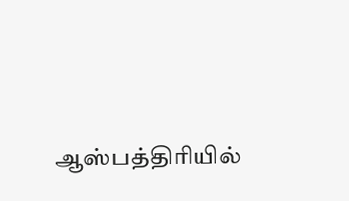ஆஸ்பத்திரியில்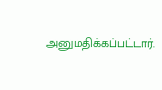அனுமதிக்கப்பட்டார்.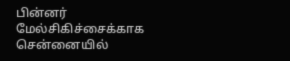பின்னர் மேல்சிகிச்சைக்காக சென்னையில்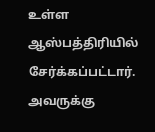உள்ள ஆஸ்பத்திரியில் சேர்க்கப்பட்டார். அவருக்கு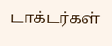டாக்டர்கள்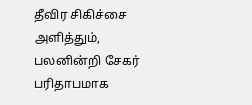தீவிர சிகிச்சை அளித்தும், பலனின்றி சேகர் பரிதாபமாக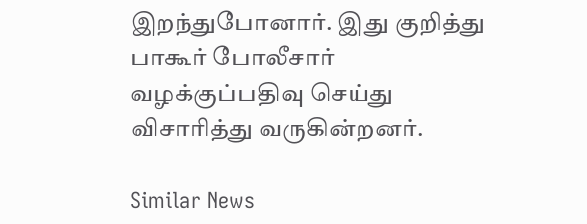இறந்துபோனார். இது குறித்து பாகூர் போலீசார் வழக்குப்பதிவு செய்து விசாரித்து வருகின்றனர்.

Similar News